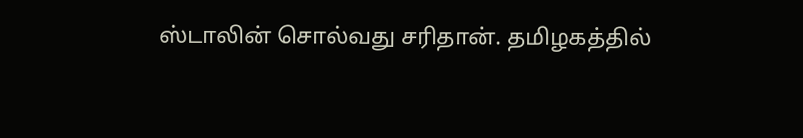ஸ்டாலின் சொல்வது சரிதான். தமிழகத்தில்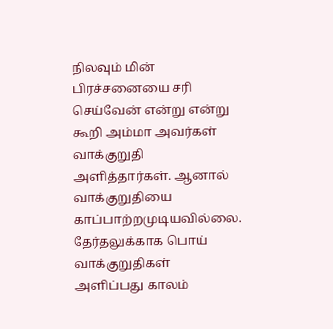நிலவும் மின் பிரச்சனையை சரி செய்வேன் என்று என்று கூறி அம்மா அவர்கள் வாக்குறுதி அளித்தார்கள். ஆனால் வாக்குறுதியை காப்பாற்றமுடியவில்லை. தேர்தலுக்காக பொய் வாக்குறுதிகள் அளிப்பது காலம்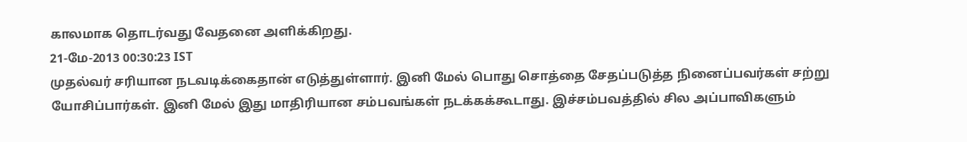காலமாக தொடர்வது வேதனை அளிக்கிறது.
21-மே-2013 00:30:23 IST
முதல்வர் சரியான நடவடிக்கைதான் எடுத்துள்ளார். இனி மேல் பொது சொத்தை சேதப்படுத்த நினைப்பவர்கள் சற்று யோசிப்பார்கள். இனி மேல் இது மாதிரியான சம்பவங்கள் நடக்கக்கூடாது. இச்சம்பவத்தில் சில அப்பாவிகளும்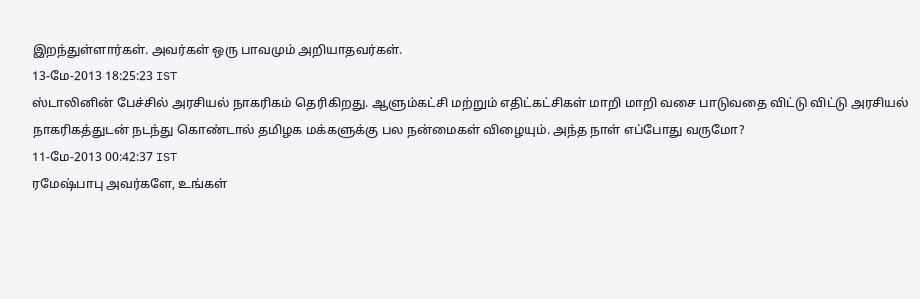இறந்துள்ளார்கள். அவர்கள் ஒரு பாவமும் அறியாதவர்கள்.
13-மே-2013 18:25:23 IST
ஸ்டாலினின் பேச்சில் அரசியல் நாகரிகம் தெரிகிறது. ஆளும்கட்சி மற்றும் எதிட்கட்சிகள் மாறி மாறி வசை பாடுவதை விட்டு விட்டு அரசியல் நாகரிகத்துடன் நடந்து கொண்டால் தமிழக மக்களுக்கு பல நன்மைகள் விழையும். அந்த நாள் எப்போது வருமோ?
11-மே-2013 00:42:37 IST
ரமேஷ்பாபு அவர்களே, உங்கள்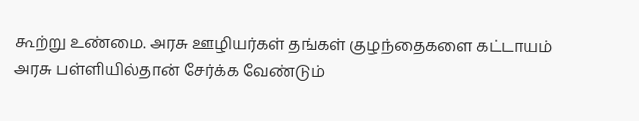கூற்று உண்மை. அரசு ஊழியர்கள் தங்கள் குழந்தைகளை கட்டாயம் அரசு பள்ளியில்தான் சேர்க்க வேண்டும்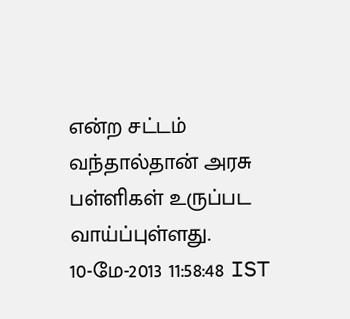என்ற சட்டம் வந்தால்தான் அரசு பள்ளிகள் உருப்பட வாய்ப்புள்ளது.
10-மே-2013 11:58:48 IST